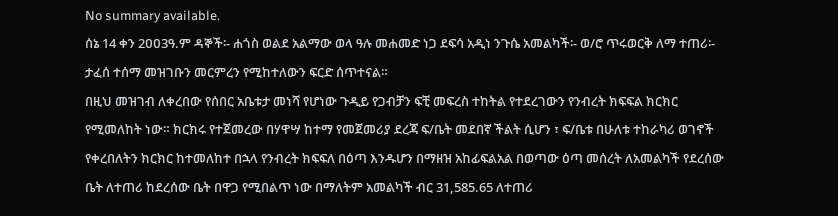No summary available.
ሰኔ 14 ቀን 2ዐዐ3ዓ.ም ዳኞች፡- ሐጎስ ወልደ አልማው ወላ ዓሉ መሐመድ ነጋ ደፍሳ አዲነ ንጉሴ አመልካች፡- ወ/ሮ ጥሩወርቅ ለማ ተጠሪ፡- ታፈሰ ተሰማ መዝገቡን መርምረን የሚከተለውን ፍርድ ሰጥተናል።
በዚህ መዝገብ ለቀረበው የሰበር አቤቱታ መነሻ የሆነው ጉዲይ የጋብቻን ፍቺ መፍረስ ተከትል የተደረገውን የንብረት ክፍፍል ክርክር የሚመለከት ነው። ክርክሩ የተጀመረው በሃዋሣ ከተማ የመጀመሪያ ደረጃ ፍ/ቤት መደበኛ ችልት ሲሆን ፣ ፍ/ቤቱ በሁለቱ ተከራካሪ ወገኖች የቀረበለትን ክርክር ከተመለከተ በኋላ የንብረት ክፍፍለ በዕጣ እንዱሆን በማዘዝ አከፊፍልአል በወጣው ዕጣ መሰረት ለአመልካች የደረሰው ቤት ለተጠሪ ከደረሰው ቤት በዋጋ የሚበልጥ ነው በማለትም አመልካች ብር 31,585.65 ለተጠሪ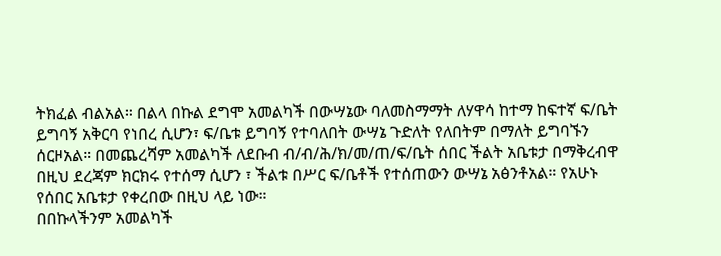ትክፈል ብልአል። በልላ በኩል ደግሞ አመልካች በውሣኔው ባለመስማማት ለሃዋሳ ከተማ ከፍተኛ ፍ/ቤት ይግባኝ አቅርባ የነበረ ሲሆን፣ ፍ/ቤቱ ይግባኝ የተባለበት ውሣኔ ጉድለት የለበትም በማለት ይግባኙን ሰርዞአል። በመጨረሻም አመልካች ለደቡብ ብ/ብ/ሕ/ክ/መ/ጠ/ፍ/ቤት ሰበር ችልት አቤቱታ በማቅረብዋ በዚህ ደረጃም ክርክሩ የተሰማ ሲሆን ፣ ችልቱ በሥር ፍ/ቤቶች የተሰጠውን ውሣኔ አፅንቶአል። የአሁኑ የሰበር አቤቱታ የቀረበው በዚህ ላይ ነው።
በበኩላችንም አመልካች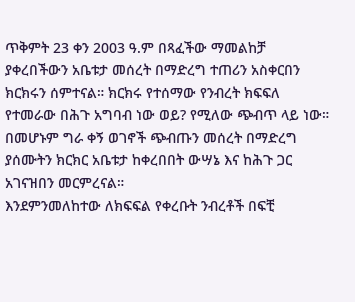ጥቅምት 23 ቀን 2003 ዓ.ም በጻፈችው ማመልከቻ ያቀረበችውን አቤቱታ መሰረት በማድረግ ተጠሪን አስቀርበን ክርክሩን ሰምተናል። ክርክሩ የተሰማው የንብረት ክፍፍለ የተመራው በሕጉ አግባብ ነው ወይ? የሚለው ጭብጥ ላይ ነው። በመሆኑም ግራ ቀኝ ወገኖች ጭብጡን መሰረት በማድረግ ያሰሙትን ክርክር አቤቱታ ከቀረበበት ውሣኔ እና ከሕጉ ጋር አገናዝበን መርምረናል።
እንደምንመለከተው ለክፍፍል የቀረቡት ንብረቶች በፍቺ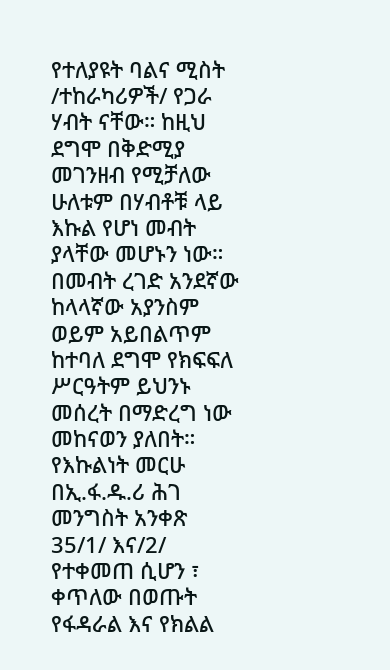የተለያዩት ባልና ሚስት /ተከራካሪዎች/ የጋራ ሃብት ናቸው። ከዚህ ደግሞ በቅድሚያ መገንዘብ የሚቻለው ሁለቱም በሃብቶቹ ላይ እኩል የሆነ መብት ያላቸው መሆኑን ነው። በመብት ረገድ አንደኛው ከላላኛው አያንስም ወይም አይበልጥም ከተባለ ደግሞ የክፍፍለ ሥርዓትም ይህንኑ መሰረት በማድረግ ነው መከናወን ያለበት። የእኩልነት መርሁ በኢ.ፋ.ዱ.ሪ ሕገ መንግስት አንቀጽ 35/1/ እና/2/ የተቀመጠ ሲሆን ፣ ቀጥለው በወጡት የፋዳራል እና የክልል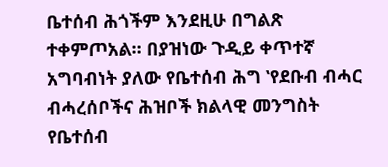ቤተሰብ ሕጎችም እንደዚሁ በግልጽ ተቀምጦአል። በያዝነው ጉዲይ ቀጥተኛ አግባብነት ያለው የቤተሰብ ሕግ ‛የደቡብ ብሓር ብሓረሰቦችና ሕዝቦች ክልላዊ መንግስት የቤተሰብ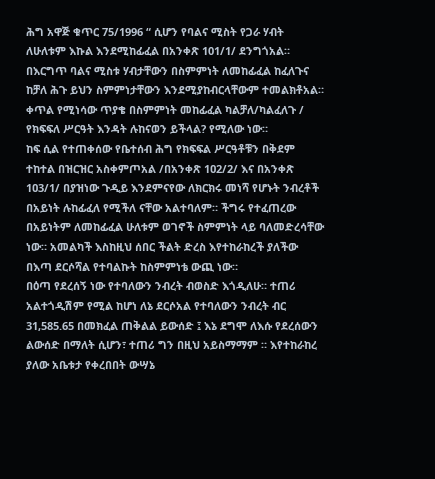ሕግ አዋጅ ቁጥር 75/1996 “ ሲሆን የባልና ሚስት የጋራ ሃብት ለሁለቱም እኩል እንደሚከፊፈል በአንቀጽ 101/1/ ደንግጎአል። በእርግጥ ባልና ሚስቱ ሃብታቸውን በስምምነት ለመከፊፈል ከፈለጉና ከቻለ ሕጉ ይህን ስምምነታቸውን እንደሚያከብርላቸውም ተመልክቶአል። ቀጥል የሚነሳው ጥያቄ በስምምነት መከፊፈል ካልቻለ/ካልፈለጉ / የክፍፍለ ሥርዓት እንዳት ሉከናወን ይችላል? የሚለው ነው።
ከፍ ሲል የተጠቀሰው የቤተሰብ ሕግ የክፍፍል ሥርዓቶቹን በቅደም ተከተል በዝርዝር አስቀምጦአል /በአንቀጽ 1ዐ2/2/ እና በአንቀጽ 1ዐ3/1/ በያዝነው ጉዲይ እንደምናየው ለክርክሩ መነሻ የሆኑት ንብረቶች በአይነት ሉከፊፈለ የሚችለ ናቸው አልተባለም። ችግሩ የተፈጠረው በአይነትም ለመከፊፈል ሁለቱም ወገኖች ስምምነት ላይ ባለመድረሳቸው ነው። አመልካች እስከዚህ ሰበር ችልት ድረስ እየተከራከረች ያለችው በእጣ ደርሶሻል የተባልኩት ከስምምነቴ ውጪ ነው።
በዕጣ የደረሰኝ ነው የተባለውን ንብረት ብወስድ እጎዲለሁ። ተጠሪ አልተጎዲሽም የሚል ከሆነ ለኔ ደርሶአል የተባለውን ንብረት ብር 31,585.65 በመክፈል ጠቅልል ይውሰድ ፤ እኔ ደግሞ ለእሱ የደረሰውን ልውሰድ በማለት ሲሆን፣ ተጠሪ ግን በዚህ አይስማማም ። እየተከራከረ ያለው አቤቱታ የቀረበበት ውሣኔ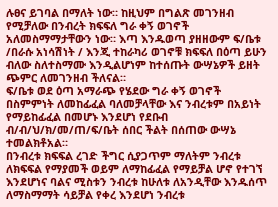ሉፀና ይገባል በማለት ነው። ከዚህም በግልጽ መገንዘብ የሚቻለው በንብረት ክፍፍለ ግራ ቀኝ ወገኖች አለመስማማታቸውን ነው። እጣ እንዱወጣ ያዘዘውም ፍ/ቤቱ /በራሱ አነሳሽነት / እንጂ ተከራካሪ ወገኖቹ ክፍፍለ በዕጣ ይሁን ብለው ስለተስማሙ እንዲልሆነም ከተሰጡት ውሣኔዎች ይዘት ጭምር ለመገንዘብ ችለናል።
ፍ/ቤቱ ወደ ዕጣ አማራጭ የሄደው ግራ ቀኝ ወገኖች በስምምነት ለመከፊፈል ባለመቻላቸው እና ንብረቱም በአይነት የማይከፊፈል በመሆኑ እንደሆነ የደቡብ ብ/ብ/ህ/ክ/መ/ጠ/ፍ/ቤት ሰበር ችልት በሰጠው ውሣኔ ተመልክቶአል።
በንብረቱ ክፍፍል ረገድ ችግር ሲያጋጥም ማለትም ንብረቱ ለክፍፍል የማያመች ወይም ለማከፊፈል የማይቻል ሆኖ የተገኘ እንደሆነና ባልና ሚስቱን ንብረቱ ከሁለቱ ለአንዲቸው እንዱሰጥ ለማስማማት ሳይቻል የቀረ እንደሆነ ንብረቱ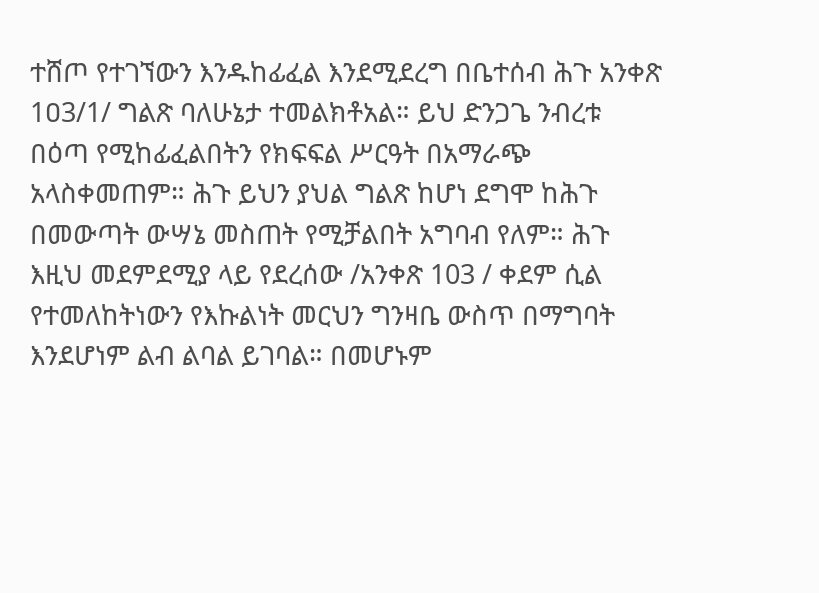ተሸጦ የተገኘውን እንዱከፊፈል እንደሚደረግ በቤተሰብ ሕጉ አንቀጽ 1ዐ3/1/ ግልጽ ባለሁኔታ ተመልክቶአል። ይህ ድንጋጌ ንብረቱ በዕጣ የሚከፊፈልበትን የክፍፍል ሥርዓት በአማራጭ አላስቀመጠም። ሕጉ ይህን ያህል ግልጽ ከሆነ ደግሞ ከሕጉ በመውጣት ውሣኔ መስጠት የሚቻልበት አግባብ የለም። ሕጉ እዚህ መደምደሚያ ላይ የደረሰው /አንቀጽ 103 / ቀደም ሲል የተመለከትነውን የእኩልነት መርህን ግንዛቤ ውስጥ በማግባት እንደሆነም ልብ ልባል ይገባል። በመሆኑም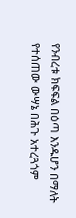የንብረቱ ክፍፍል በዕጣ እንዱሆን በማለት የተሰጠው ውሣኔ በሕጉ አተረጓጎም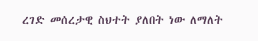ረገድ መሰረታዊ ስህተት ያለበት ነው ለማለት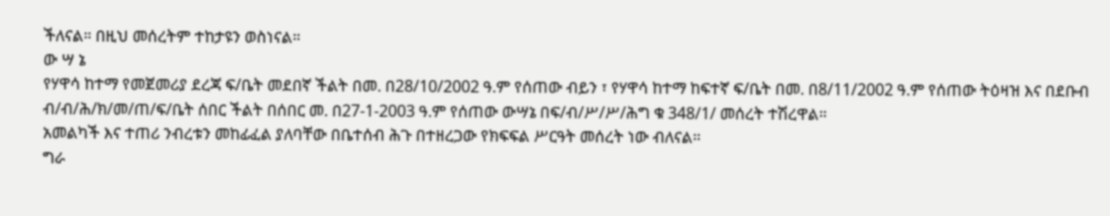ችለናል። በዚህ መሰረትም ተከታዩን ወስነናል።
ው ሣ ኔ
የሃዋሳ ከተማ የመጀመሪያ ደረጃ ፍ/ቤት መደበኛ ችልት በመ. በ28/10/2002 ዓ.ም የሰጠው ብይን ፣ የሃዋሳ ከተማ ከፍተኛ ፍ/ቤት በመ. በ8/11/2002 ዓ.ም የሰጠው ትዕዛዝ እና በደቡብ ብ/ብ/ሕ/ክ/መ/ጠ/ፍ/ቤት ሰበር ችልት በሰበር መ. በ27-1-2003 ዓ.ም የሰጠው ውሣኔ በፍ/ብ/ሥ/ሥ/ሕግ ቁ 348/1/ መሰረት ተሽረዋል።
አመልካች እና ተጠሪ ንብረቱን መከፊፈል ያለባቸው በቤተሰብ ሕጉ በተዘረጋው የክፍፍል ሥርዓት መሰረት ነው ብለናል።
ግራ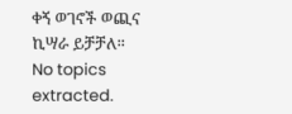ቀኝ ወገኖች ወጪና ኪሣራ ይቻቻለ።
No topics extracted.